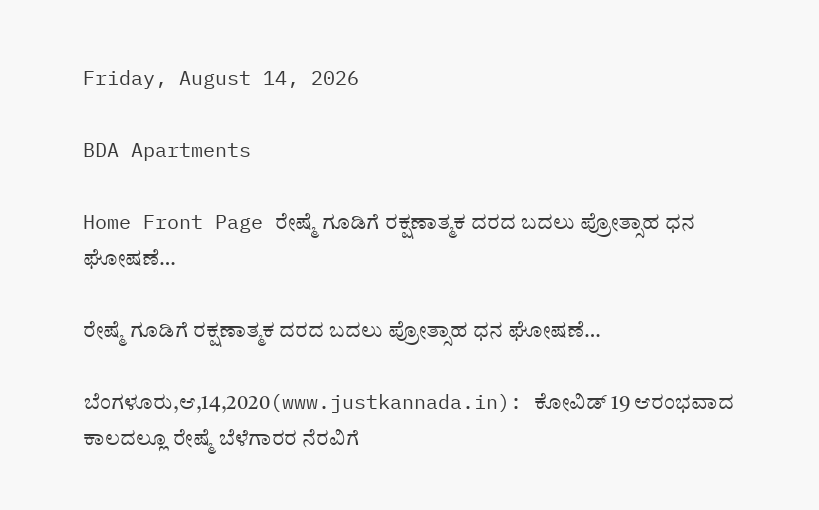Friday, August 14, 2026

BDA Apartments

Home Front Page ರೇಷ್ಮೆ ಗೂಡಿಗೆ ರಕ್ಷಣಾತ್ಮಕ ದರದ ಬದಲು ಪ್ರೋತ್ಸಾಹ ಧನ ಘೋಷಣೆ…

ರೇಷ್ಮೆ ಗೂಡಿಗೆ ರಕ್ಷಣಾತ್ಮಕ ದರದ ಬದಲು ಪ್ರೋತ್ಸಾಹ ಧನ ಘೋಷಣೆ…

ಬೆಂಗಳೂರು,ಆ,14,2020(www.justkannada.in): ಕೋವಿಡ್ 19 ಆರಂಭವಾದ ಕಾಲದಲ್ಲೂ ರೇಷ್ಮೆ ಬೆಳೆಗಾರರ ನೆರವಿಗೆ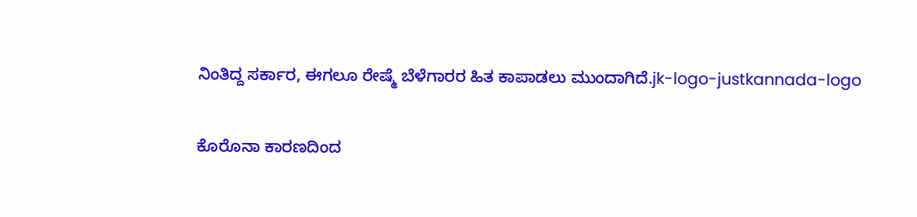ನಿಂತಿದ್ದ ಸರ್ಕಾರ, ಈಗಲೂ ರೇಷ್ಮೆ ಬೆಳೆಗಾರರ ಹಿತ ಕಾಪಾಡಲು ಮುಂದಾಗಿದೆ.jk-logo-justkannada-logo

ಕೊರೊನಾ ಕಾರಣದಿಂದ‌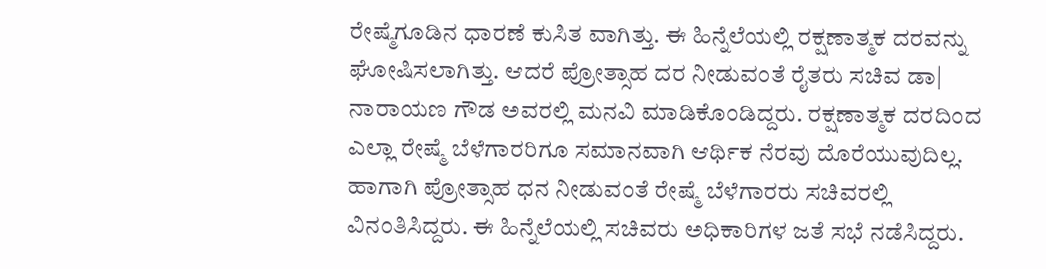ರೇಷ್ಮೆಗೂಡಿನ ಧಾರಣೆ ಕುಸಿತ ವಾಗಿತ್ತು. ಈ ಹಿನ್ನೆಲೆಯಲ್ಲಿ ರಕ್ಷಣಾತ್ಮಕ ದರವನ್ನು ಘೋಷಿಸಲಾಗಿತ್ತು. ಆದರೆ ಪ್ರೋತ್ಸಾಹ ದರ ನೀಡುವಂತೆ ರೈತರು ಸಚಿವ ಡಾ| ನಾರಾಯಣ ಗೌಡ ಅವರಲ್ಲಿ ಮನವಿ ಮಾಡಿಕೊಂಡಿದ್ದರು. ರಕ್ಷಣಾತ್ಮಕ ದರದಿಂದ ಎಲ್ಲಾ ರೇಷ್ಮೆ ಬೆಳೆಗಾರರಿಗೂ ಸಮಾನವಾಗಿ ಆರ್ಥಿಕ ನೆರವು ದೊರೆಯುವುದಿಲ್ಲ. ಹಾಗಾಗಿ ಪ್ರೋತ್ಸಾಹ ಧನ ನೀಡುವಂತೆ ರೇಷ್ಮೆ ಬೆಳೆಗಾರರು ಸಚಿವರಲ್ಲಿ ವಿನಂತಿಸಿದ್ದರು. ಈ‌ ಹಿನ್ನೆಲೆಯಲ್ಲಿ ಸಚಿವರು ಅಧಿಕಾರಿಗಳ ಜತೆ ಸಭೆ ನಡೆಸಿದ್ದರು.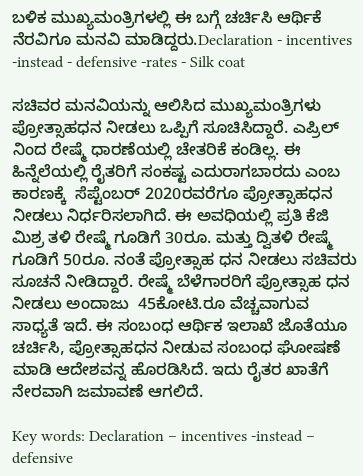ಬಳಿಕ ಮುಖ್ಯಮಂತ್ರಿಗಳಲ್ಲಿ ಈ ಬಗ್ಗೆ ಚರ್ಚಿಸಿ ಆರ್ಥಿಕೆ ನೆರವಿಗೂ ಮನವಿ ಮಾಡಿದ್ದರು.Declaration - incentives -instead - defensive -rates - Silk coat

ಸಚಿವರ ಮನವಿಯನ್ನು ಆಲಿಸಿದ ಮುಖ್ಯಮಂತ್ರಿಗಳು  ಪ್ರೋತ್ಸಾಹಧನ ನೀಡಲು ಒಪ್ಪಿಗೆ ಸೂಚಿಸಿದ್ದಾರೆ. ಎಪ್ರಿಲ್ ನಿಂದ ರೇಷ್ಮೆ ಧಾರಣೆಯಲ್ಲಿ ಚೇತರಿಕೆ ಕಂಡಿಲ್ಲ. ಈ ಹಿನ್ನೆಲೆಯಲ್ಲಿ ರೈತರಿಗೆ ಸಂಕಷ್ಟ ಎದುರಾಗಬಾರದು ಎಂಬ ಕಾರಣಕ್ಕೆ  ಸೆಪ್ಟೆಂಬರ್‌ 2020ರವರೆಗೂ ಪ್ರೋತ್ಸಾಹಧನ ನೀಡಲು ನಿರ್ಧರಿಸಲಾಗಿದೆ. ಈ‌ ಅವಧಿಯಲ್ಲಿ ಪ್ರತಿ ಕೆಜಿ ಮಿಶ್ರ ತಳಿ ರೇಷ್ಮೆ ಗೂಡಿಗೆ 30ರೂ. ಮತ್ತು ದ್ವಿತಳಿ ರೇಷ್ಮೆ ಗೂಡಿಗೆ 50ರೂ. ನಂತೆ ಪ್ರೋತ್ಸಾಹ ಧನ ನೀಡಲು ಸಚಿವರು ಸೂಚನೆ‌ ನೀಡಿದ್ದಾರೆ. ರೇಷ್ಮೆ ಬೆಳೆಗಾರರಿಗೆ ಪ್ರೋತ್ಸಾಹ ಧನ ನೀಡಲು ಅಂದಾಜು  45ಕೋಟಿ.ರೂ ವೆಚ್ಚವಾಗುವ ಸಾಧ್ಯತೆ ಇದೆ. ಈ ಸಂಬಂಧ ಆರ್ಥಿಕ ಇಲಾಖೆ ಜೊತೆಯೂ ಚರ್ಚಿಸಿ, ಪ್ರೋತ್ಸಾಹಧನ ನೀಡುವ ಸಂಬಂಧ ಘೋಷಣೆ ಮಾಡಿ ಆದೇಶವನ್ನ ಹೊರಡಿಸಿದೆ. ಇದು ರೈತರ ಖಾತೆಗೆ ನೇರವಾಗಿ ಜಮಾವಣೆ ಆಗಲಿದೆ.

Key words: Declaration – incentives -instead – defensive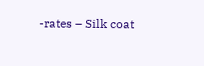-rates – Silk coat